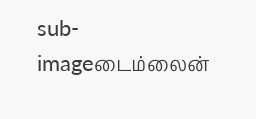sub-imageடைம்லைன்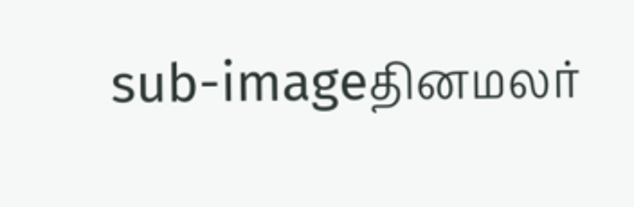sub-imageதினமலர்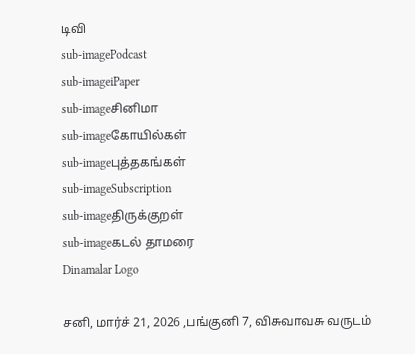டிவி
sub-imagePodcast
sub-imageiPaper
sub-imageசினிமா
sub-imageகோயில்கள்
sub-imageபுத்தகங்கள்
sub-imageSubscription
sub-imageதிருக்குறள்
sub-imageகடல் தாமரை
Dinamalar Logo

சனி, மார்ச் 21, 2026 ,பங்குனி 7, விசுவாவசு வருடம்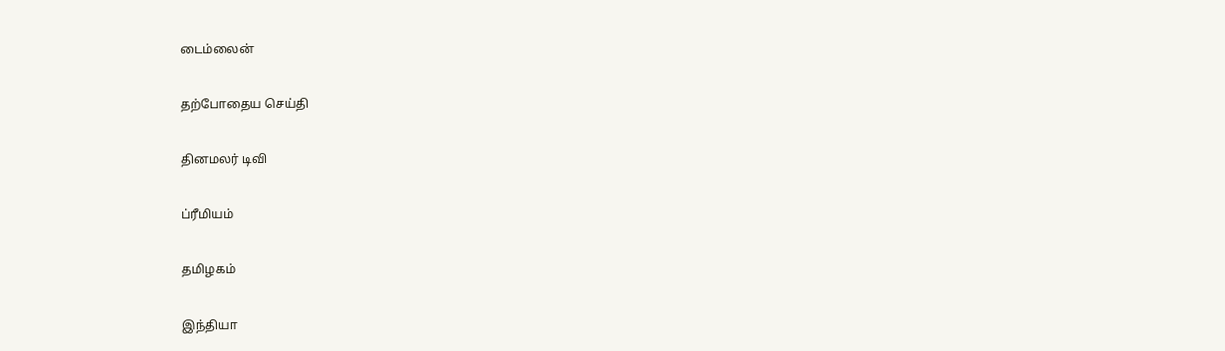டைம்லைன்


தற்போதைய செய்தி


தினமலர் டிவி


ப்ரீமியம்


தமிழகம்


இந்தியா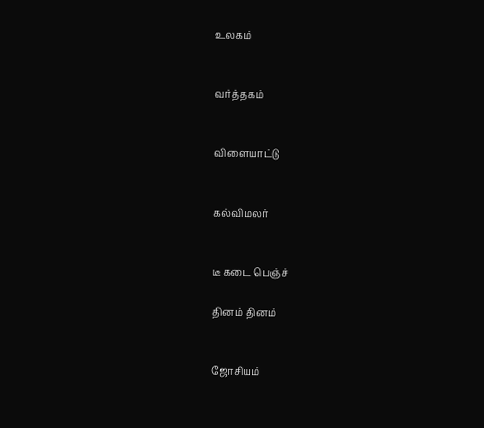உலகம்


வர்த்தகம்


விளையாட்டு


கல்விமலர்


டீ கடை பெஞ்ச்

தினம் தினம்


ஜோசியம்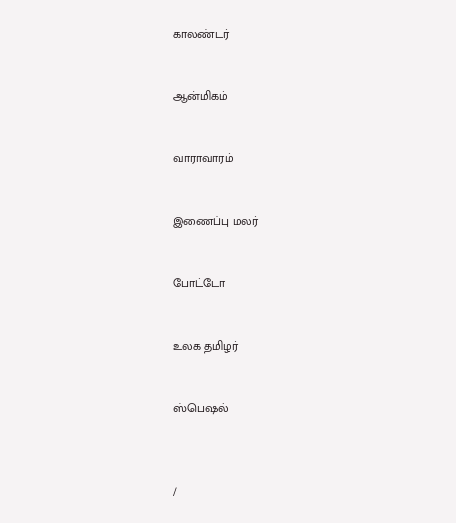காலண்டர்


ஆன்மிகம்


வாராவாரம்


இணைப்பு மலர்


போட்டோ


உலக தமிழர்


ஸ்பெஷல்



/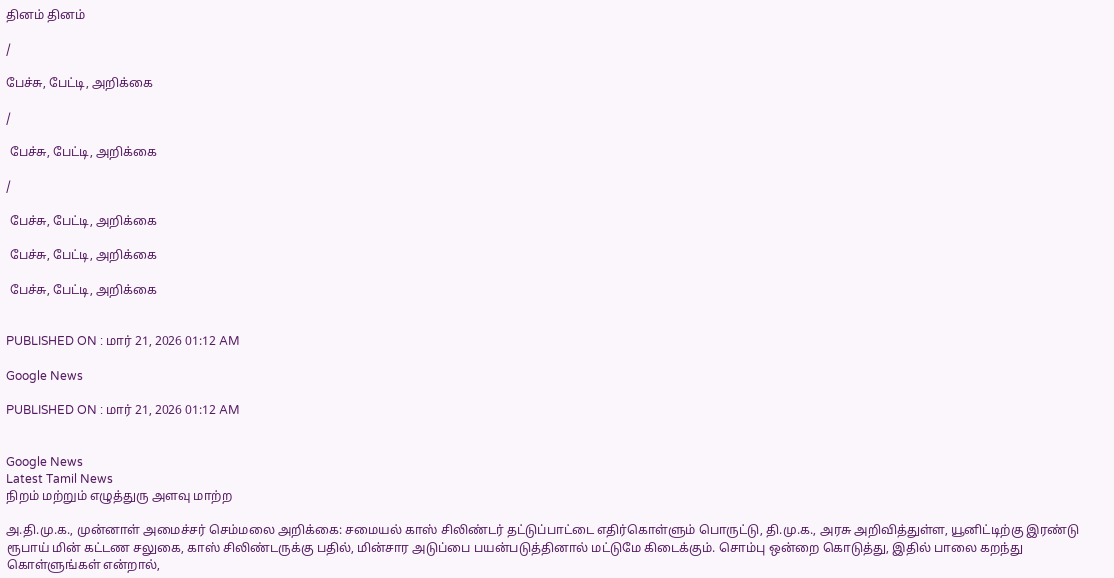தினம் தினம்

/

பேச்சு, பேட்டி, அறிக்கை

/

 பேச்சு, பேட்டி, அறிக்கை

/

 பேச்சு, பேட்டி, அறிக்கை

 பேச்சு, பேட்டி, அறிக்கை

 பேச்சு, பேட்டி, அறிக்கை


PUBLISHED ON : மார் 21, 2026 01:12 AM

Google News

PUBLISHED ON : மார் 21, 2026 01:12 AM


Google News
Latest Tamil News
நிறம் மற்றும் எழுத்துரு அளவு மாற்ற

அ.தி.மு.க., முன்னாள் அமைச்சர் செம்மலை அறிக்கை: சமையல் காஸ் சிலிண்டர் தட்டுப்பாட்டை எதிர்கொள்ளும் பொருட்டு, தி.மு.க., அரசு அறிவித்துள்ள, யூனிட்டிற்கு இரண்டு ரூபாய் மின் கட்டண சலுகை, காஸ் சிலிண்டருக்கு பதில், மின்சார அடுப்பை பயன்படுத்தினால் மட்டுமே கிடைக்கும். சொம்பு ஒன்றை கொடுத்து, இதில் பாலை கறந்து கொள்ளுங்கள் என்றால்,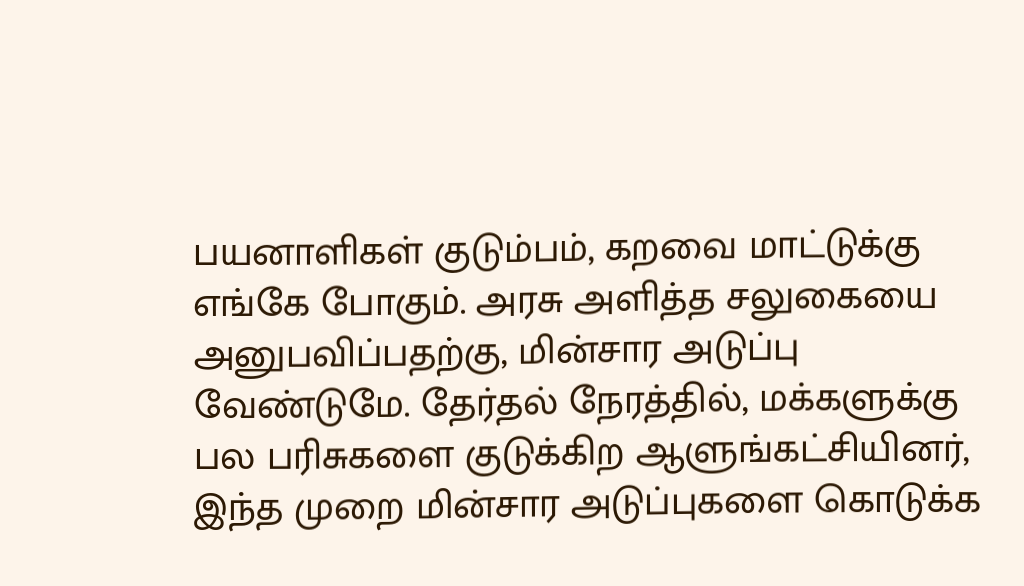பயனாளிகள் குடும்பம், கறவை மாட்டுக்கு எங்கே போகும். அரசு அளித்த சலுகையை அனுபவிப்பதற்கு, மின்சார அடுப்பு வேண்டுமே. தேர்தல் நேரத்தில், மக்களுக்கு பல பரிசுகளை குடுக்கிற ஆளுங்கட்சியினர், இந்த முறை மின்சார அடுப்புகளை கொடுக்க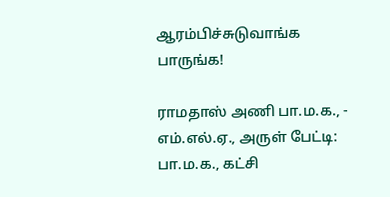ஆரம்பிச்சுடுவாங்க பாருங்க!

ராமதாஸ் அணி பா.ம.க., - எம்.எல்.ஏ., அருள் பேட்டி: பா.ம.க., கட்சி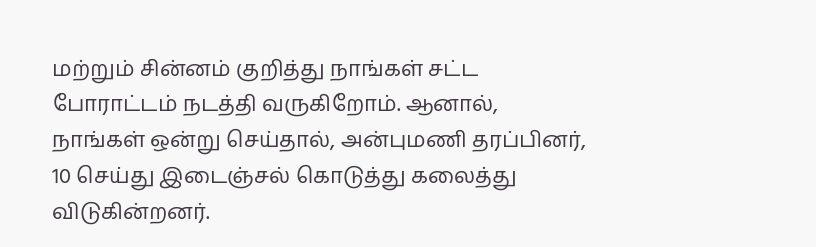மற்றும் சின்னம் குறித்து நாங்கள் சட்ட போராட்டம் நடத்தி வருகிறோம். ஆனால், நாங்கள் ஒன்று செய்தால், அன்புமணி தரப்பினர், 10 செய்து இடைஞ்சல் கொடுத்து கலைத்து விடுகின்றனர்.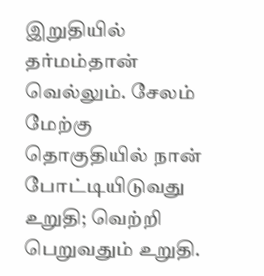இறுதியில் தர்மம்தான் வெல்லும். சேலம் மேற்கு தொகுதியில் நான் போட்டியிடுவது உறுதி; வெற்றி பெறுவதும் உறுதி.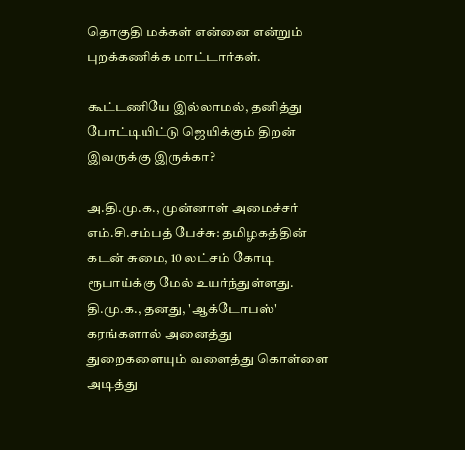தொகுதி மக்கள் என்னை என்றும் புறக்கணிக்க மாட்டார்கள்.

கூட்டணியே இல்லாமல், தனித்து போட்டியிட்டு ஜெயிக்கும் திறன் இவருக்கு இருக்கா?

அ.தி.மு.க., முன்னாள் அமைச்சர் எம்.சி.சம்பத் பேச்சு: தமிழகத்தின் கடன் சுமை, 10 லட்சம் கோடி ரூபாய்க்கு மேல் உயர்ந்துள்ளது. தி.மு.க., தனது, 'ஆக்டோபஸ்' கரங்களால் அனைத்து துறைகளையும் வளைத்து கொள்ளை அடித்து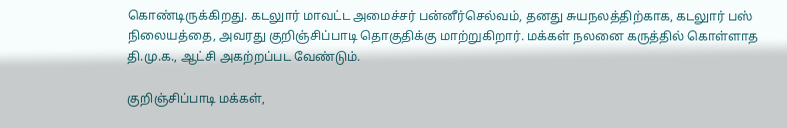கொண்டிருக்கிறது. கடலுார் மாவட்ட அமைச்சர் பன்னீர்செல்வம், தனது சுயநலத்திற்காக, கடலுார் பஸ் நிலையத்தை, அவரது குறிஞ்சிப்பாடி தொகுதிக்கு மாற்றுகிறார். மக்கள் நலனை கருத்தில் கொள்ளாத தி.மு.க., ஆட்சி அகற்றப்பட வேண்டும்.

குறிஞ்சிப்பாடி மக்கள்,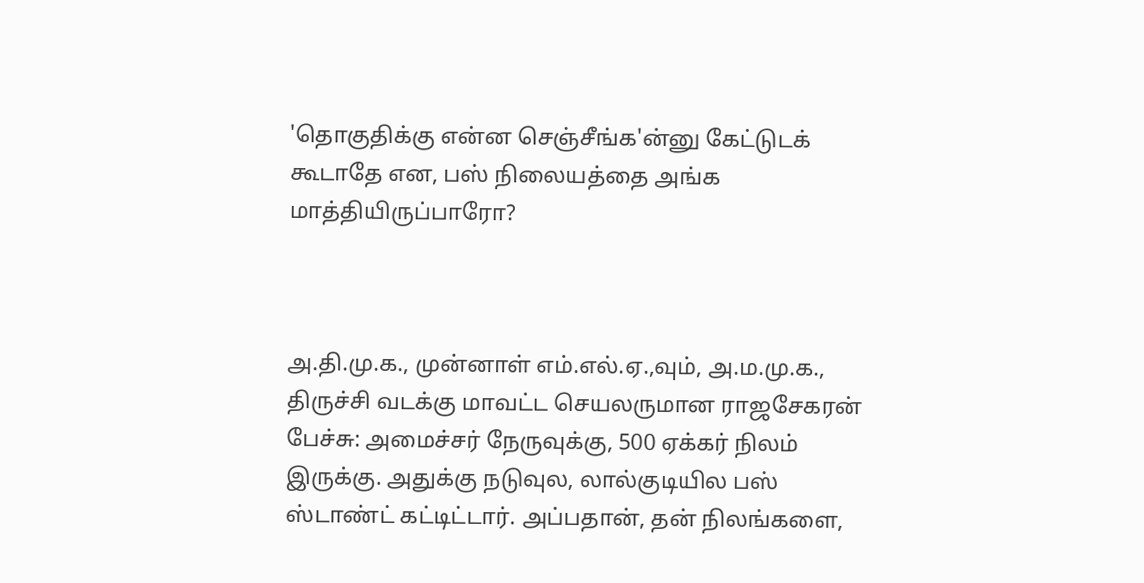'தொகுதிக்கு என்ன செஞ்சீங்க'ன்னு கேட்டுடக் கூடாதே என, பஸ் நிலையத்தை அங்க மாத்தியிருப்பாரோ?



அ.தி.மு.க., முன்னாள் எம்.எல்.ஏ.,வும், அ.ம.மு.க., திருச்சி வடக்கு மாவட்ட செயலருமான ராஜசேகரன் பேச்சு: அமைச்சர் நேருவுக்கு, 500 ஏக்கர் நிலம் இருக்கு. அதுக்கு நடுவுல, லால்குடியில பஸ் ஸ்டாண்ட் கட்டிட்டார். அப்பதான், தன் நிலங்களை,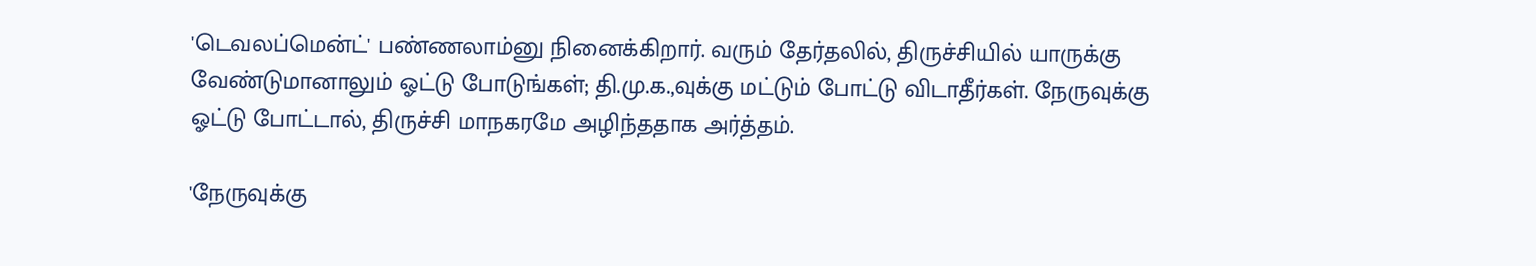'டெவலப்மென்ட்' பண்ணலாம்னு நினைக்கிறார். வரும் தேர்தலில், திருச்சியில் யாருக்கு வேண்டுமானாலும் ஓட்டு போடுங்கள்; தி.மு.க.,வுக்கு மட்டும் போட்டு விடாதீர்கள். நேருவுக்கு ஓட்டு போட்டால், திருச்சி மாநகரமே அழிந்ததாக அர்த்தம்.

'நேருவுக்கு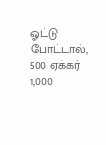ஓட்டு போட்டால், 500 ஏக்கர் 1,000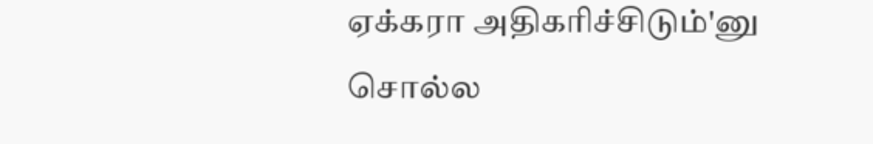ஏக்கரா அதிகரிச்சிடும்'னு சொல்ல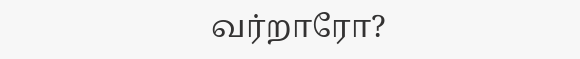வர்றாரோ?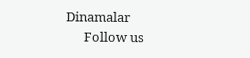Dinamalar
      Follow us